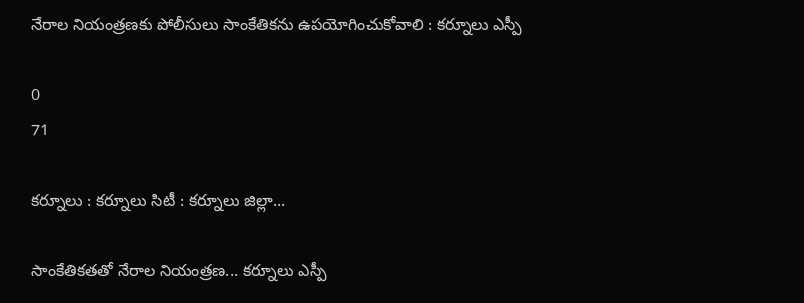నేరాల నియంత్రణకు పోలీసులు సాంకేతికను ఉపయోగించుకోవాలి : కర్నూలు ఎస్పీ

0
71

కర్నూలు : కర్నూలు సిటీ : కర్నూలు జిల్లా...

సాంకేతికతతో నేరాల నియంత్రణ... కర్నూలు ఎస్పీ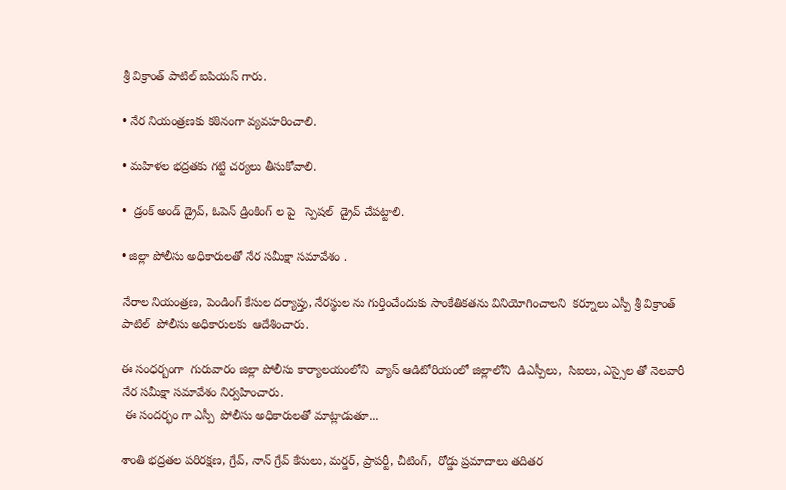శ్రీ విక్రాంత్ పాటిల్ ఐపియస్ గారు.

• నేర నియంత్రణకు కఠినంగా వ్యవహరించాలి.

• మహిళల భద్రతకు గట్టి చర్యలు తీసుకోవాలి.

•  డ్రంక్ అండ్ డ్రైవ్, ఓపెన్ డ్రింకింగ్ ల పై   స్పెషల్  డ్రైవ్ చేపట్టాలి.

• జిల్లా పోలీసు అధికారులతో నేర సమీక్షా సమావేశం .

నేరాల నియంత్రణ, పెండింగ్‌ కేసుల దర్యాప్తు, నేరస్థుల ను గుర్తించేందుకు సాంకేతికతను వినియోగించాలని  కర్నూలు ఎస్పీ శ్రీ విక్రాంత్ పాటిల్  పోలీసు అధికారులకు  ఆదేశించారు.

ఈ సంధర్బంగా  గురువారం జిల్లా పోలీసు కార్యాలయంలోని  వ్యాస్ ఆడిటోరియంలో జిల్లాలోని  డిఎస్పీలు,  సిఐలు, ఎస్సైల తో నెలవారీ నేర సమీక్షా సమావేశం నిర్వహించారు.
 ఈ సందర్భం గా ఎస్పీ  పోలీసు అధికారులతో మాట్లాడుతూ...

శాంతి భద్రతల పరిరక్షణ, గ్రేవ్‌, నాన్‌ గ్రేవ్‌ కేసులు, మర్డర్‌, ప్రాపర్టీ, చీటింగ్‌,  రోడ్డు ప్రమాదాలు తదితర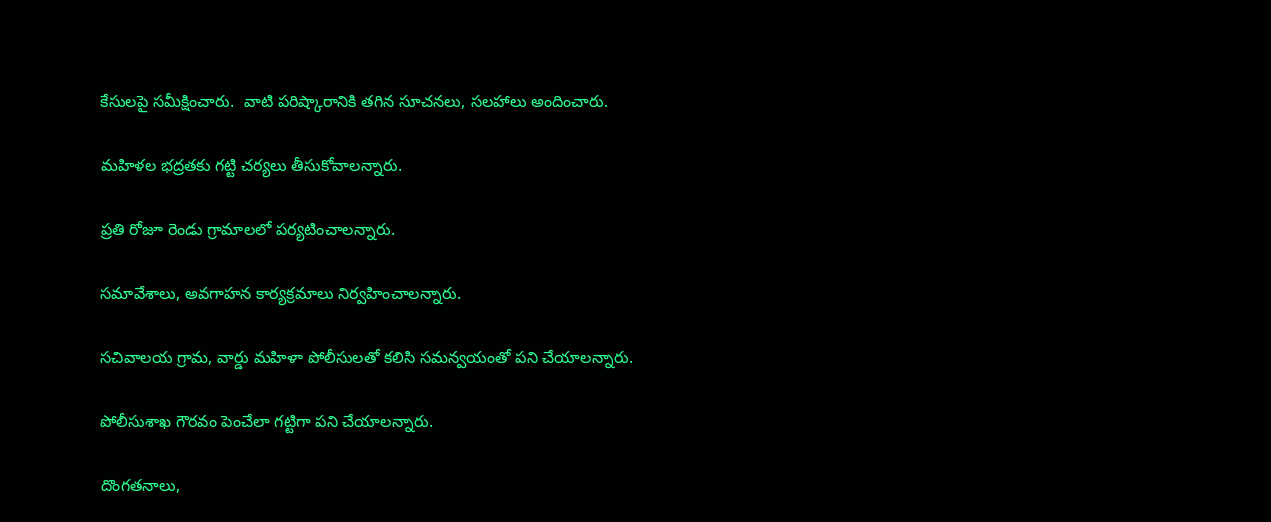కేసులపై సమీక్షించారు.  వాటి పరిష్కారానికి తగిన సూచనలు, సలహాలు అందించారు.

మహిళల భద్రతకు గట్టి చర్యలు తీసుకోవాలన్నారు.

ప్రతి రోజూ రెండు గ్రామాలలో పర్యటించాలన్నారు.

సమావేశాలు, అవగాహన కార్యక్రమాలు నిర్వహించాలన్నారు.

సచివాలయ గ్రామ, వార్డు మహిళా పోలీసులతో కలిసి సమన్వయంతో పని చేయాలన్నారు.

పోలీసుశాఖ గౌరవం పెంచేలా గట్టిగా పని చేయాలన్నారు.

దొంగతనాలు,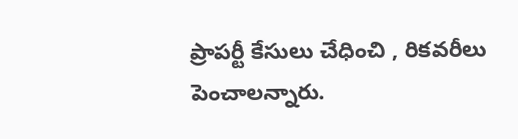ప్రాపర్టీ కేసులు చేధించి , రికవరీలు  పెంచాలన్నారు.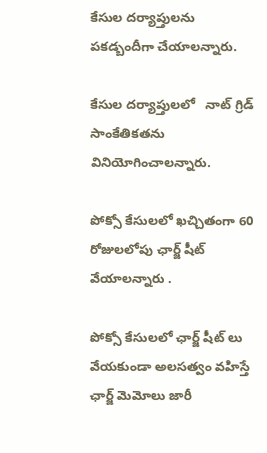కేసుల దర్యాప్తులను పకడ్బందీగా చేయాలన్నారు.

కేసుల దర్యాప్తులలో   నాట్ గ్రిడ్   సాంకేతికతను వినియోగించాలన్నారు.

పోక్సో కేసులలో ఖచ్చితంగా 60 రోజులలోపు ఛార్జ్ షీట్ వేయాలన్నారు .

పోక్సో కేసులలో ఛార్జ్ షీట్ లు వేయకుండా అలసత్వం వహిస్తే ఛార్జ్ మెమోలు జారీ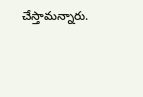చేస్తామన్నారు.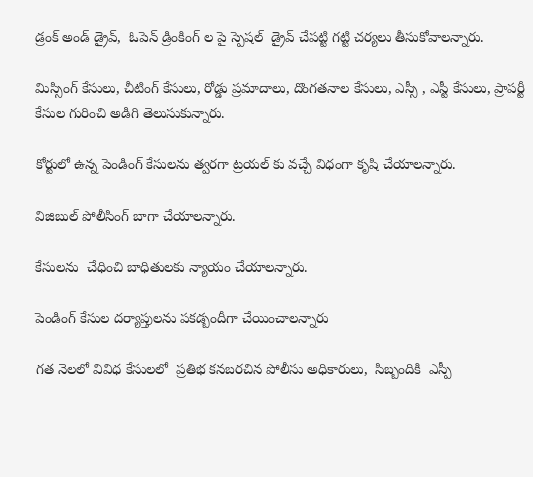డ్రంక్ అండ్ డ్రైవ్,  ఓపెన్ డ్రింకింగ్ ల పై స్పెషల్  డ్రైవ్ చేపట్టి గట్టి చర్యలు తీసుకోవాలన్నారు.

మిస్సింగ్ కేసులు, చీటింగ్ కేసులు, రోడ్డు ప్రమాదాలు, దొంగతనాల కేసులు, ఎస్సీ , ఎస్టీ కేసులు, ప్రాపర్టీ కేసుల గురించి అడిగి తెలుసుకున్నారు.

కోర్టులో ఉన్న పెండింగ్ కేసులను త్వరగా ట్రయల్ కు వచ్చే విధంగా కృషి చేయాలన్నారు.

విజిబుల్ పోలీసింగ్ బాగా చేయాలన్నారు.

కేసులను  చేధించి బాధితులకు న్యాయం చేయాలన్నారు.

పెండింగ్ కేసుల దర్యాప్తులను పకడ్బందీగా చేయించాలన్నారు

గత నెలలో వివిధ కేసులలో  ప్రతిభ కనబరచిన పోలీసు అధికారులు,  సిబ్బందికి  ఎస్పీ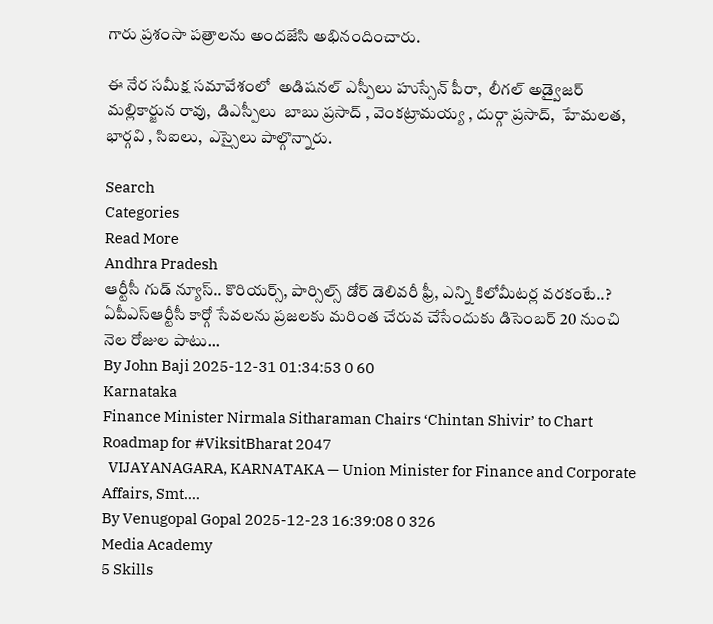గారు ప్రశంసా పత్రాలను అందజేసి అభినందించారు.

ఈ నేర సమీక్ష సమావేశంలో  అడిషనల్ ఎస్పీలు హుస్సేన్ పీరా,  లీగల్ అడ్వైజర్ మల్లికార్జున రావు,  డిఎస్పీలు  బాబు ప్రసాద్ , వెంకట్రామయ్య , దుర్గా ప్రసాద్,  హేమలత,   భార్గవి , సిఐలు,  ఎస్సైలు పాల్గొన్నారు.

Search
Categories
Read More
Andhra Pradesh
ఆర్టీసీ గుడ్ న్యూస్.. కొరియర్స్, పార్సిల్స్ డోర్ డెలివరీ ఫ్రీ, ఎన్ని కిలోమీటర్ల వరకంటే..?
ఏపీఎస్‌ఆర్టీసీ కార్గో సేవలను ప్రజలకు మరింత చేరువ చేసేందుకు డిసెంబర్ 20 నుంచి నెల రోజుల పాటు...
By John Baji 2025-12-31 01:34:53 0 60
Karnataka
Finance Minister Nirmala Sitharaman Chairs ‘Chintan Shivir’ to Chart Roadmap for #ViksitBharat 2047
  VIJAYANAGARA, KARNATAKA — Union Minister for Finance and Corporate Affairs, Smt....
By Venugopal Gopal 2025-12-23 16:39:08 0 326
Media Academy
5 Skills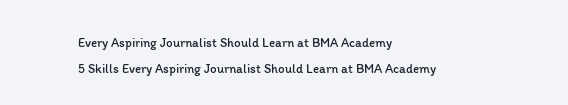Every Aspiring Journalist Should Learn at BMA Academy
5 Skills Every Aspiring Journalist Should Learn at BMA Academy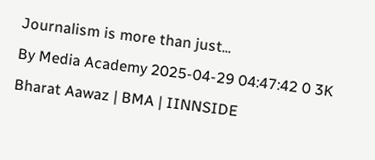Journalism is more than just...
By Media Academy 2025-04-29 04:47:42 0 3K
Bharat Aawaz | BMA | IINNSIDE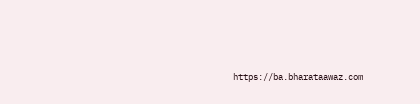https://ba.bharataawaz.com